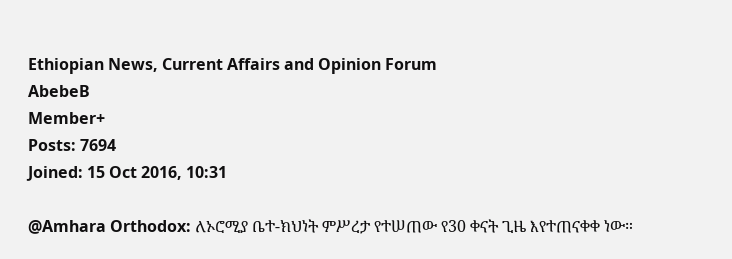Ethiopian News, Current Affairs and Opinion Forum
AbebeB
Member+
Posts: 7694
Joined: 15 Oct 2016, 10:31

@Amhara Orthodox: ለኦሮሚያ ቤተ-ክህነት ምሥረታ የተሠጠው የ30 ቀናት ጊዜ እየተጠናቀቀ ነው።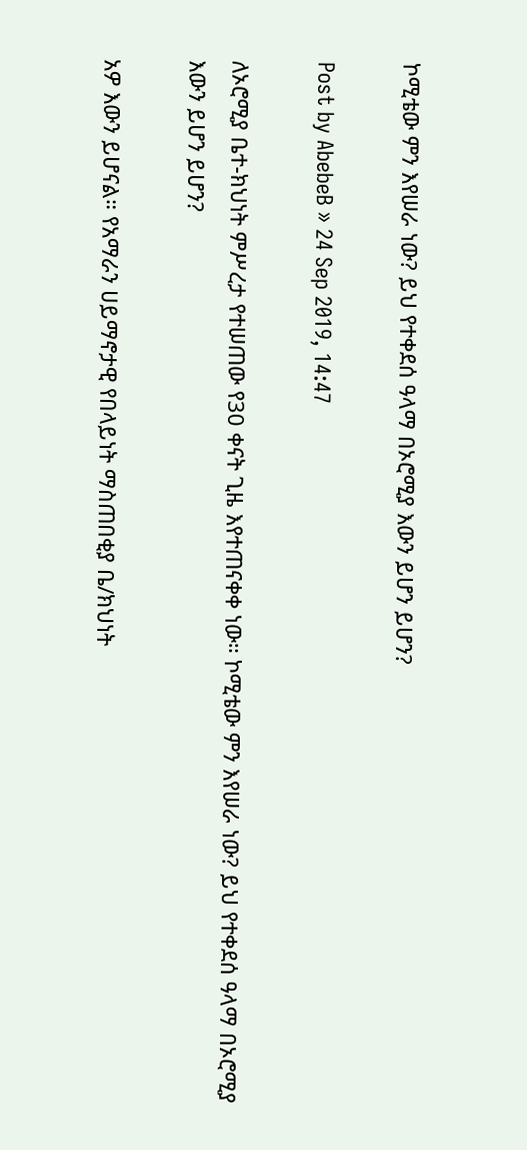ኮሚቴው ምን እየሠራ ነው? ይህ የተቀደሰ ዓላማ በኦሮሚያ እውን ይሆን ይሆን?

Post by AbebeB » 24 Sep 2019, 14:47

ለኦሮሚያ ቤተ-ክህነት ምሥረታ የተሠጠው የ30 ቀናት ጊዜ እየተጠናቀቀ ነው። ኮሚቴው ምን እየሠራ ነው? ይህ የተቀደሰ ዓላማ በኦሮሚያ እውን ይሆን ይሆን?

አዎ እውን ይሆናል። የአማራን ሀይማኖታዊ የበላይነት ማስጠበቂያ ቤ/ክህነት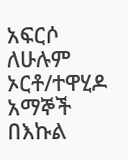አፍርሶ ለሁሉም ኦርቶ/ተዋሂዶ አማኞች በእኩል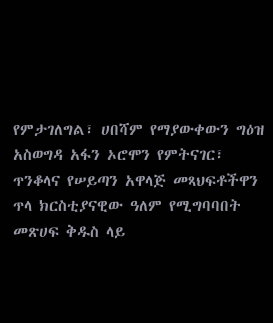የምታገለግል፣ ሀበሻም የማያውቀውን ግዕዝ አስወግዳ አፋን ኦሮሞን የምትናገር፣ ጥንቆላና የሠይጣን አዋላጅ መጻህፍቶችዋን ጥላ ክርስቲያናዊው ዓለም የሚግባባበት መጽሀፍ ቅዱስ ላይ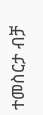ተመስርታ ብቻ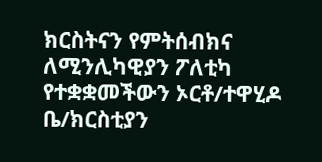ክርስትናን የምትሰብክና ለሚንሊካዊያን ፖለቲካ የተቋቋመችውን ኦርቶ/ተዋሂዶ ቤ/ክርስቲያን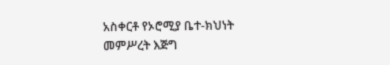አስቀርቶ የኦሮሚያ ቤተ-ክህነት መምሥረት እጅግ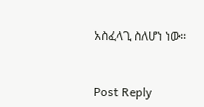አስፈላጊ ስለሆነ ነው።


Post Reply